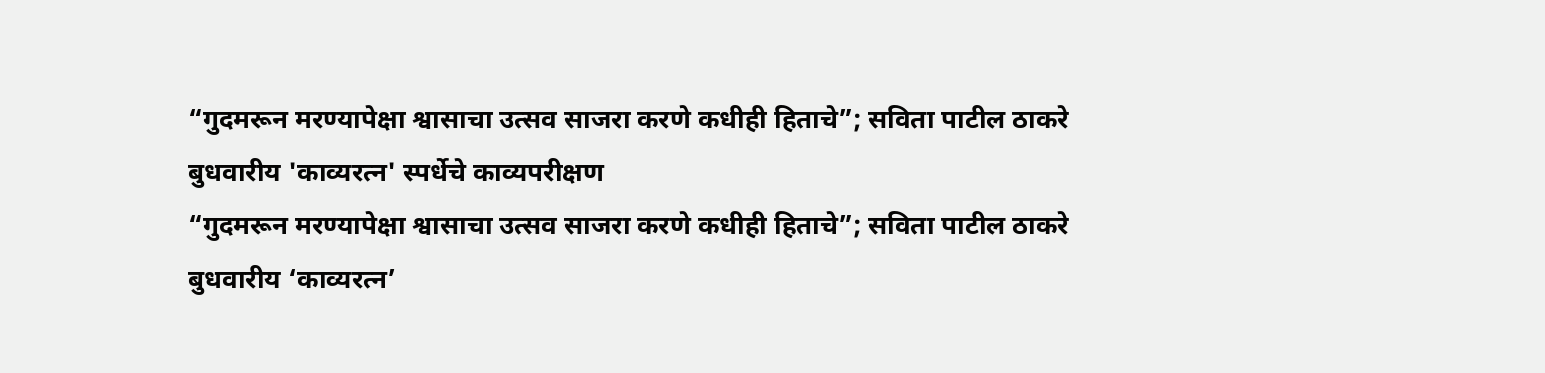“गुदमरून मरण्यापेक्षा श्वासाचा उत्सव साजरा करणे कधीही हिताचे”; सविता पाटील ठाकरे
बुधवारीय 'काव्यरत्न' स्पर्धेचे काव्यपरीक्षण
“गुदमरून मरण्यापेक्षा श्वासाचा उत्सव साजरा करणे कधीही हिताचे”; सविता पाटील ठाकरे
बुधवारीय ‘काव्यरत्न’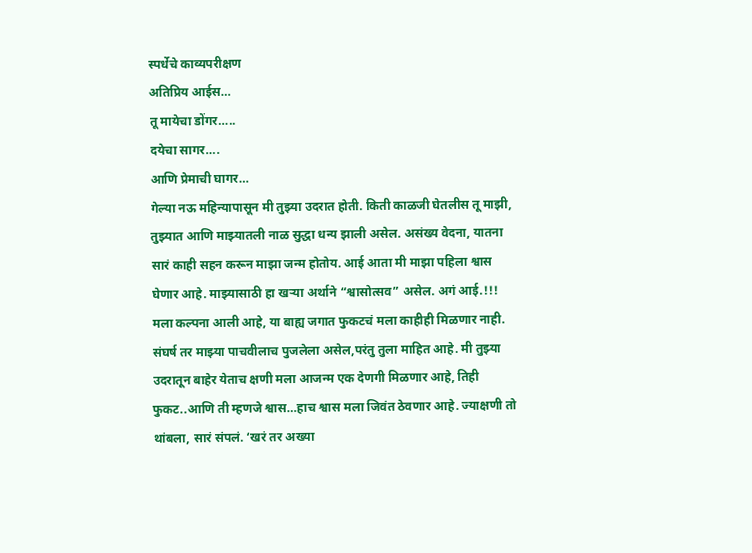स्पर्धेचे काव्यपरीक्षण
अतिप्रिय आईस…
तू मायेचा डोंगर…..
दयेचा सागर….
आणि प्रेमाची घागर…
गेल्या नऊ महिन्यापासून मी तुझ्या उदरात होती. किती काळजी घेतलीस तू माझी, तुझ्यात आणि माझ्यातली नाळ सुद्धा धन्य झाली असेल. असंख्य वेदना, यातना सारं काही सहन करून माझा जन्म होतोय. आई आता मी माझा पहिला श्वास घेणार आहे. माझ्यासाठी हा खऱ्या अर्थाने “श्वासोत्सव” असेल. अगं आई.!!! मला कल्पना आली आहे, या बाह्य जगात फुकटचं मला काहीही मिळणार नाही. संघर्ष तर माझ्या पाचवीलाच पुजलेला असेल,परंतु तुला माहित आहे. मी तुझ्या उदरातून बाहेर येताच क्षणी मला आजन्म एक देणगी मिळणार आहे, तिही फुकट..आणि ती म्हणजे श्वास…हाच श्वास मला जिवंत ठेवणार आहे. ज्याक्षणी तो थांबला, सारं संपलं. ‘खरं तर अख्या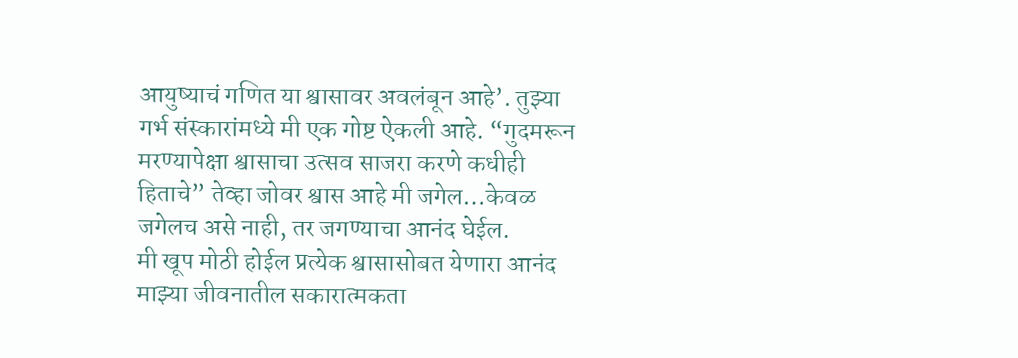आयुष्याचं गणित या श्वासावर अवलंबून आहे’. तुझ्या गर्भ संस्कारांमध्ये मी एक गोष्ट ऐकली आहे. “गुदमरून मरण्यापेक्षा श्वासाचा उत्सव साजरा करणे कधीही हिताचे” तेव्हा जोवर श्वास आहे मी जगेल…केवळ जगेलच असे नाही, तर जगण्याचा आनंद घेईल.
मी खूप मोठी होईल प्रत्येक श्वासासोबत येणारा आनंद माझ्या जीवनातील सकारात्मकता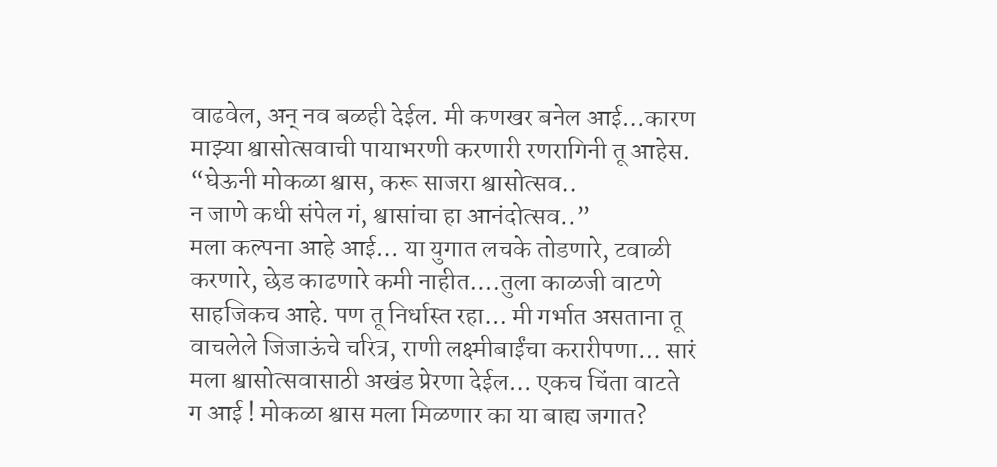वाढवेल, अन् नव बळही देईल. मी कणखर बनेल आई…कारण माझ्या श्वासोत्सवाची पायाभरणी करणारी रणरागिनी तू आहेस.
“घेऊनी मोकळा श्वास, करू साजरा श्वासोत्सव..
न जाणे कधी संपेल गं, श्वासांचा हा आनंदोत्सव..”
मला कल्पना आहे आई… या युगात लचके तोडणारे, टवाळी करणारे, छेड काढणारे कमी नाहीत….तुला काळजी वाटणे साहजिकच आहे. पण तू निर्धास्त रहा… मी गर्भात असताना तू वाचलेले जिजाऊंचे चरित्र, राणी लक्ष्मीबाईंचा करारीपणा… सारं मला श्वासोत्सवासाठी अखंड प्रेरणा देईल… एकच चिंता वाटते ग आई ! मोकळा श्वास मला मिळणार का या बाह्य जगात?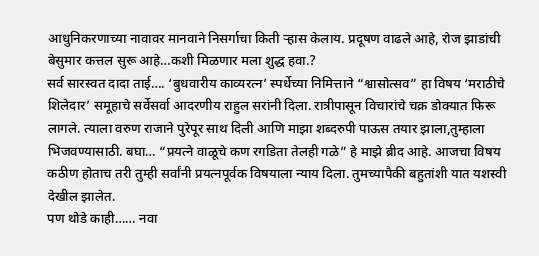आधुनिकरणाच्या नावावर मानवाने निसर्गाचा किती ऱ्हास केलाय. प्रदूषण वाढले आहे, रोज झाडांची बेसुमार कत्तल सुरू आहे…कशी मिळणार मला शुद्ध हवा.?
सर्व सारस्वत दादा ताई…. ‘बुधवारीय काव्यरत्न’ स्पर्धेच्या निमित्ताने “श्वासोत्सव” हा विषय ‘मराठीचे शिलेदार’ समूहाचे सर्वेसर्वा आदरणीय राहुल सरांनी दिला. रात्रीपासून विचारांचे चक्र डोक्यात फिरू लागले. त्याला वरुण राजाने पुरेपूर साथ दिली आणि माझा शब्दरुपी पाऊस तयार झाला,तुम्हाला भिजवण्यासाठी. बघा… “प्रयत्ने वाळूचे कण रगडिता तेलही गळे” हे माझे ब्रीद आहे. आजचा विषय कठीण होताच तरी तुम्ही सर्वांनी प्रयत्नपूर्वक विषयाला न्याय दिला. तुमच्यापैकी बहुतांशी यात यशस्वी देखील झालेत.
पण थोडे काही…… नवा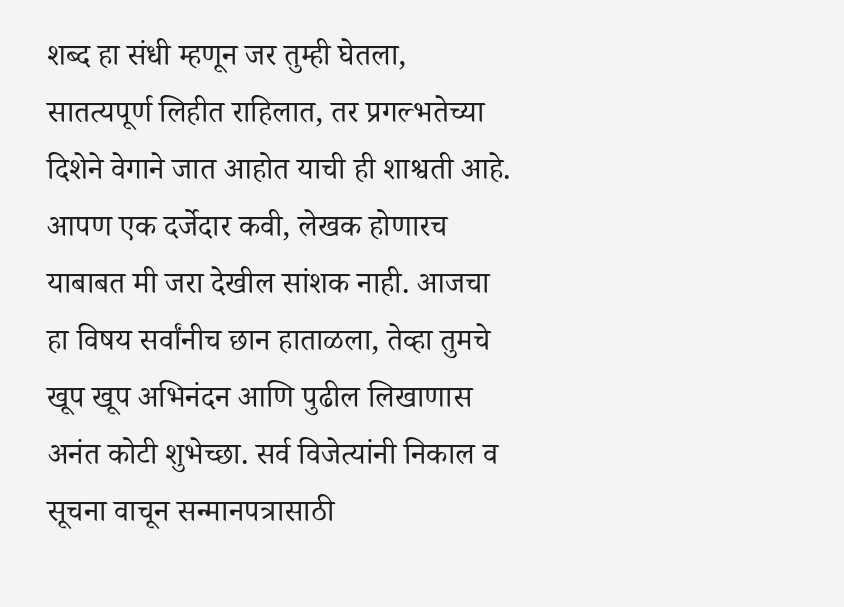शब्द हा संधी म्हणून जर तुम्ही घेतला, सातत्यपूर्ण लिहीत राहिलात, तर प्रगल्भतेच्या दिशेने वेगाने जात आहोत याची ही शाश्वती आहे. आपण एक दर्जेदार कवी, लेखक होणारच याबाबत मी जरा देखील सांशक नाही. आजचा हा विषय सर्वांनीच छान हाताळला, तेव्हा तुमचे खूप खूप अभिनंदन आणि पुढील लिखाणास अनंत कोटी शुभेच्छा. सर्व विजेत्यांनी निकाल व सूचना वाचून सन्मानपत्रासाठी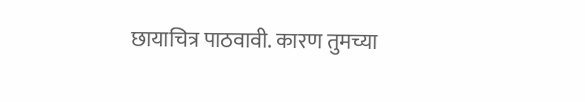छायाचित्र पाठवावी. कारण तुमच्या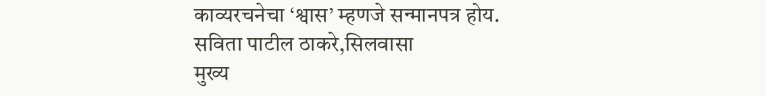काव्यरचनेचा ‘श्वास’ म्हणजे सन्मानपत्र होय.
सविता पाटील ठाकरे,सिलवासा
मुख्य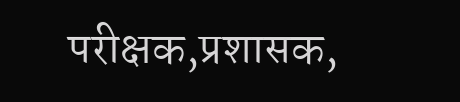परीक्षक,प्रशासक,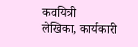कवयित्री
लेखिका, कार्यकारी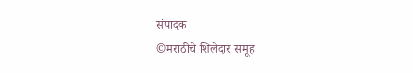संपादक
©मराठीचे शिलेदार समूह